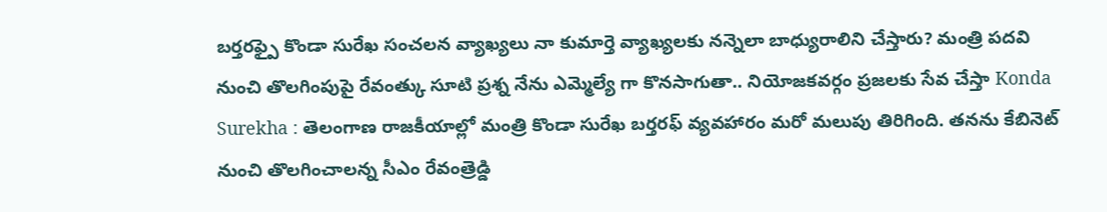బర్తరఫ్పై కొండా సురేఖ సంచలన వ్యాఖ్యలు నా కుమార్తె వ్యాఖ్యలకు నన్నెలా బాధ్యురాలిని చేస్తారు? మంత్రి పదవి నుంచి తొలగింపుపై రేవంత్కు సూటి ప్రశ్న నేను ఎమ్మెల్యే గా కొనసాగుతా.. నియోజకవర్గం ప్రజలకు సేవ చేస్తా Konda Surekha : తెలంగాణ రాజకీయాల్లో మంత్రి కొండా సురేఖ బర్తరఫ్ వ్యవహారం మరో మలుపు తిరిగింది. తనను కేబినెట్ నుంచి తొలగించాలన్న సీఎం రేవంత్రెడ్డి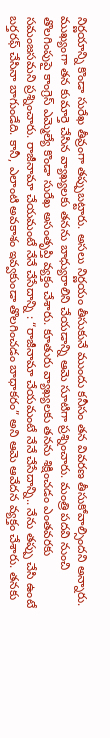నిర్ణయాన్ని కొండా సురేఖ తీవ్రంగా తప్పుబట్టారు. అసలు నిర్ణయం తీసుకునే ముందు కనీసం తన వివరణ తీసుకోవాల్సిందని అన్నారు. ముఖ్యంగా తన కుమార్తె చేసిన వ్యాఖ్యలకు తనను బాధ్యురాలిని చేయడాన్ని ఆమె సూటిగా ప్రశ్నించారు. మంత్రి పదవి నుంచి తొలగింపుపై కాంగ్రెస్ ఎమ్మెల్యే కొండా సురేఖ అసంతృప్తి వ్యక్తం చేశారు. కూతురు వ్యాఖ్యలకు తనను శిక్షించడం ఎంతవరకు సమంజసమని ప్రశ్నించారు. రాజీనామా చేయమంటే నేనే చేసేదాన్ని : “రాజీనామా చేయమంటే నేనే చేసేదాన్ని.. నేను తప్పు చేసి ఉంటే బర్తరఫ్ చేసినా బాగుండేది. కానీ, ఎలాంటి అవకాశం ఇవ్వకుండా తొలగించడం బాధాకరం” అని ఆమె ఆవేదన వ్యక్తం చేశారు. తనకు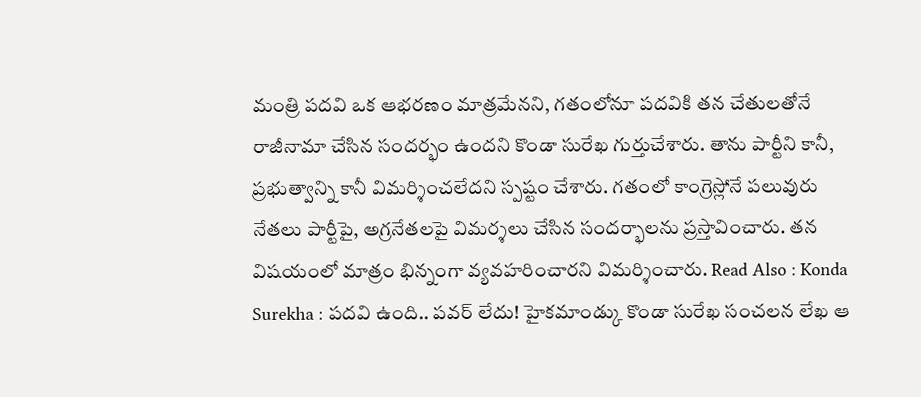మంత్రి పదవి ఒక ఆభరణం మాత్రమేనని, గతంలోనూ పదవికి తన చేతులతోనే రాజీనామా చేసిన సందర్భం ఉందని కొండా సురేఖ గుర్తుచేశారు. తాను పార్టీని కానీ, ప్రభుత్వాన్ని కానీ విమర్శించలేదని స్పష్టం చేశారు. గతంలో కాంగ్రెస్లోనే పలువురు నేతలు పార్టీపై, అగ్రనేతలపై విమర్శలు చేసిన సందర్భాలను ప్రస్తావించారు. తన విషయంలో మాత్రం భిన్నంగా వ్యవహరించారని విమర్శించారు. Read Also : Konda Surekha : పదవి ఉంది.. పవర్ లేదు! హైకమాండ్కు కొండా సురేఖ సంచలన లేఖ ఆ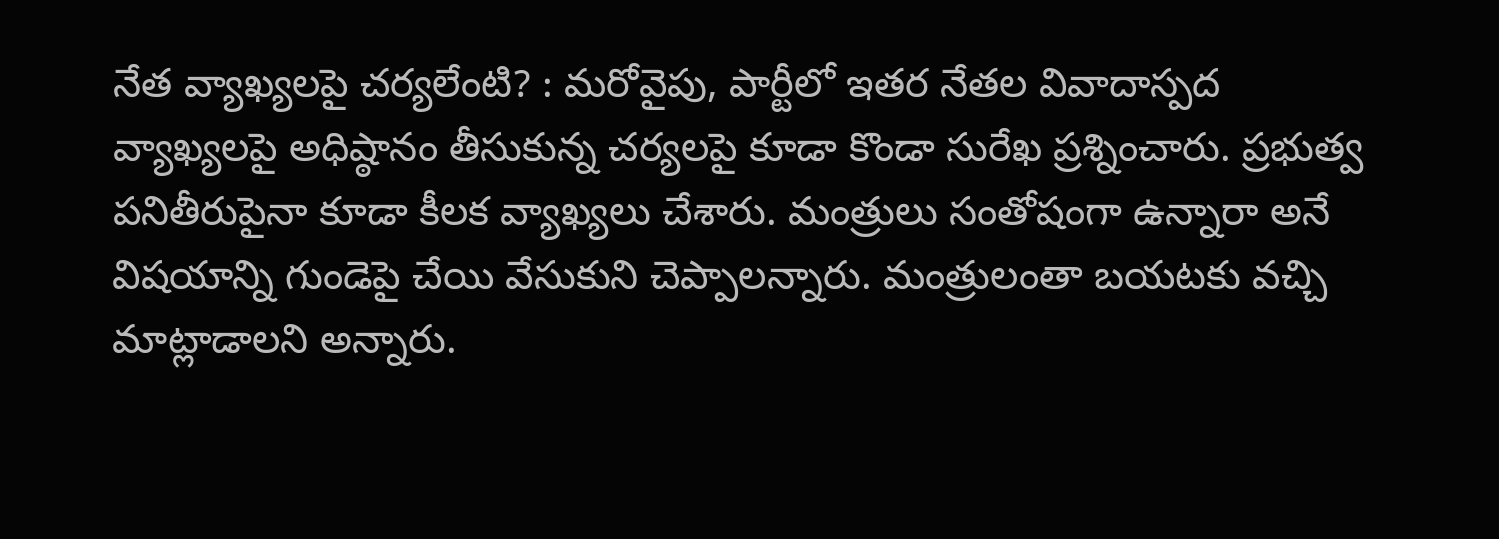నేత వ్యాఖ్యలపై చర్యలేంటి? : మరోవైపు, పార్టీలో ఇతర నేతల వివాదాస్పద వ్యాఖ్యలపై అధిష్ఠానం తీసుకున్న చర్యలపై కూడా కొండా సురేఖ ప్రశ్నించారు. ప్రభుత్వ పనితీరుపైనా కూడా కీలక వ్యాఖ్యలు చేశారు. మంత్రులు సంతోషంగా ఉన్నారా అనే విషయాన్ని గుండెపై చేయి వేసుకుని చెప్పాలన్నారు. మంత్రులంతా బయటకు వచ్చి మాట్లాడాలని అన్నారు.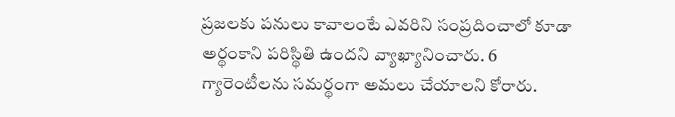ప్రజలకు పనులు కావాలంటే ఎవరిని సంప్రదించాలో కూడా అర్థంకాని పరిస్థితి ఉందని వ్యాఖ్యానించారు. 6 గ్యారెంటీలను సమర్థంగా అమలు చేయాలని కోరారు.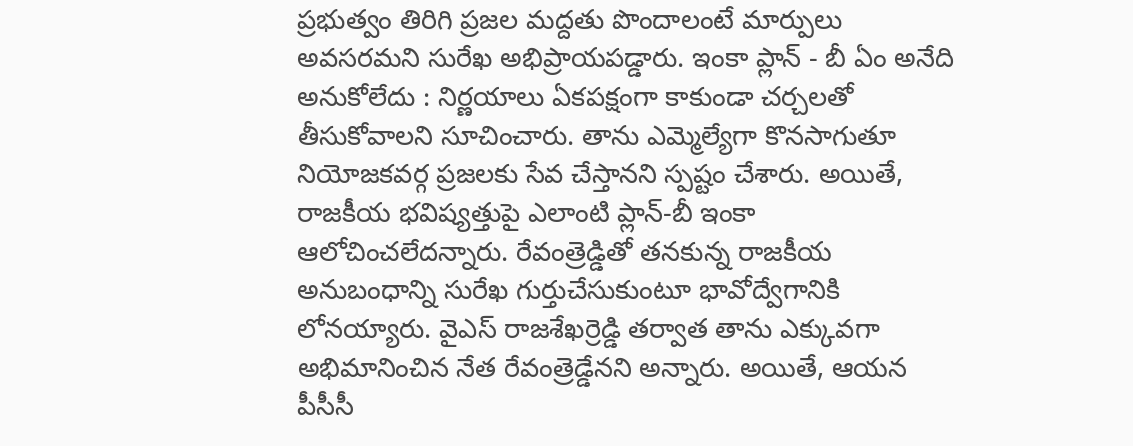ప్రభుత్వం తిరిగి ప్రజల మద్దతు పొందాలంటే మార్పులు అవసరమని సురేఖ అభిప్రాయపడ్డారు. ఇంకా ప్లాన్ - బీ ఏం అనేది అనుకోలేదు : నిర్ణయాలు ఏకపక్షంగా కాకుండా చర్చలతో తీసుకోవాలని సూచించారు. తాను ఎమ్మెల్యేగా కొనసాగుతూ నియోజకవర్గ ప్రజలకు సేవ చేస్తానని స్పష్టం చేశారు. అయితే, రాజకీయ భవిష్యత్తుపై ఎలాంటి ప్లాన్-బీ ఇంకా ఆలోచించలేదన్నారు. రేవంత్రెడ్డితో తనకున్న రాజకీయ అనుబంధాన్ని సురేఖ గుర్తుచేసుకుంటూ భావోద్వేగానికి లోనయ్యారు. వైఎస్ రాజశేఖర్రెడ్డి తర్వాత తాను ఎక్కువగా అభిమానించిన నేత రేవంత్రెడ్డేనని అన్నారు. అయితే, ఆయన పీసీసీ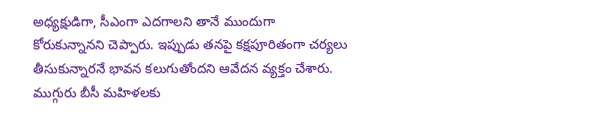అధ్యక్షుడిగా, సీఎంగా ఎదగాలని తానే ముందుగా కోరుకున్నానని చెప్పారు. ఇప్పుడు తనపై కక్షపూరితంగా చర్యలు తీసుకున్నారనే భావన కలుగుతోందని ఆవేదన వ్యక్తం చేశారు. ముగ్గురు బీసీ మహిళలకు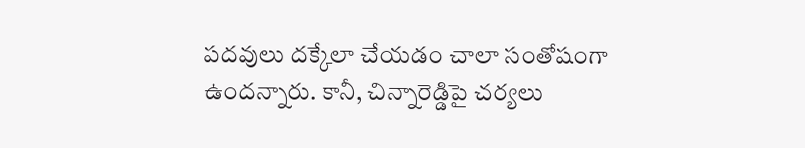పదవులు దక్కేలా చేయడం చాలా సంతోషంగా ఉందన్నారు. కానీ, చిన్నారెడ్డిపై చర్యలు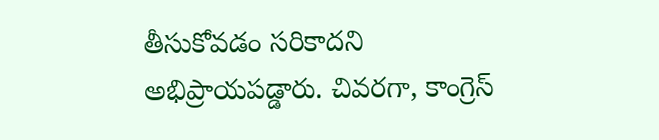తీసుకోవడం సరికాదని అభిప్రాయపడ్డారు. చివరగా, కాంగ్రెస్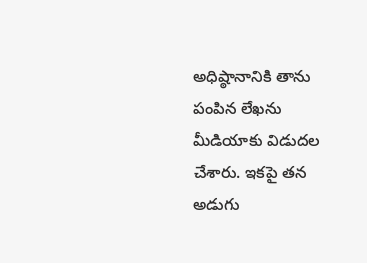అధిష్ఠానానికి తాను పంపిన లేఖను మీడియాకు విడుదల చేశారు. ఇకపై తన అడుగు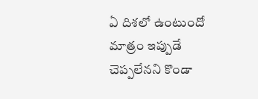ఏ దిశలో ఉంటుందో మాత్రం ఇప్పుడే చెప్పలేనని కొండా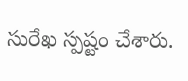సురేఖ స్పష్టం చేశారు.